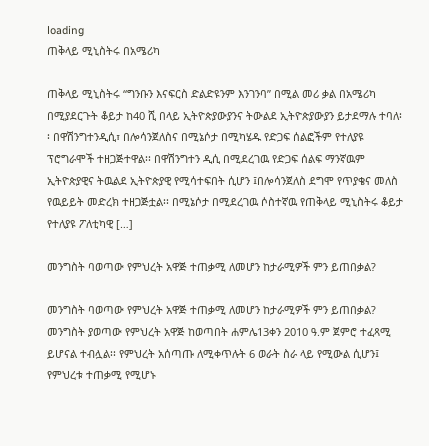loading
ጠቅላይ ሚኒስትሩ በአሜሪካ

ጠቅላይ ሚኒስትሩ “ግንቡን እናፍርስ ድልድዩንም እንገንባ” በሚል መሪ ቃል በአሜሪካ በሚያደርጉት ቆይታ ከ40 ሺ በላይ ኢትዮጵያውያንና ትውልደ ኢትዮጵያውያን ይታደማሉ ተባለ፡፡ በዋሽንግተንዲሲ፣ በሎሳንጀለስና በሚኔሶታ በሚካሄዱ የድጋፍ ሰልፎችም የተለያዩ ፕሮግራሞች ተዘጋጅተዋል፡፡ በዋሽንግተን ዲሲ በሚደረገዉ የድጋፍ ሰልፍ ማንኛዉም ኢትዮጵያዊና ትዉልደ ኢትዮጵያዊ የሚሳተፍበት ሲሆን ፤በሎሳንጀለስ ደግሞ የጥያቄና መለስ የዉይይት መድረክ ተዘጋጅቷል፡፡ በሚኔሶታ በሚደረገዉ ሶስተኛዉ የጠቅላይ ሚኒስትሩ ቆይታ የተለያዩ ፖለቲካዊ […]

መንግስት ባወጣው የምህረት አዋጅ ተጠቃሚ ለመሆን ከታራሚዎች ምን ይጠበቃል?

መንግስት ባወጣው የምህረት አዋጅ ተጠቃሚ ለመሆን ከታራሚዎች ምን ይጠበቃል? መንግስት ያወጣው የምህረት አዋጅ ከወጣበት ሐምሌ13ቀን 2010 ዓ.ም ጀምሮ ተፈጻሚ ይሆናል ተብሏል፡፡ የምህረት አሰጣጡ ለሚቀጥሉት 6 ወራት ስራ ላይ የሚውል ሲሆን፤ የምህረቱ ተጠቃሚ የሚሆኑ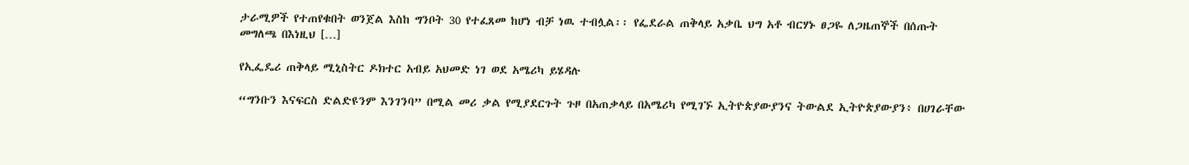ታራሚዎች የተጠየቁበት ወንጀል እስከ ግንቦት 30 የተፈጸመ ከሆነ ብቻ ነዉ ተብሏል፡፡ የፌደራል ጠቅላይ አቃቤ ህግ አቶ ብርሃኑ ፀጋዬ ለጋዜጠኞች በሰጡት መግለጫ በእነዚህ […]

የኢፌዴሪ ጠቅላይ ሚኒስትር ዶክተር አብይ አህመድ ነገ ወደ አሜሪካ ይሄዳሉ

“ግንቡን እናፍርስ ድልድዩንም እንገንባ” በሚል መሪ ቃል የሚያደርጉት ጉዞ በአጠቃላይ በአሜሪካ የሚገኙ ኢትዮጵያውያንና ትውልደ ኢትዮጵያውያን፥ በሀገራቸው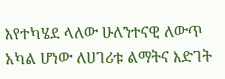እየተካሄደ ላለው ሁለንተናዊ ለውጥ አካል ሆነው ለሀገሪቱ ልማትና እድገት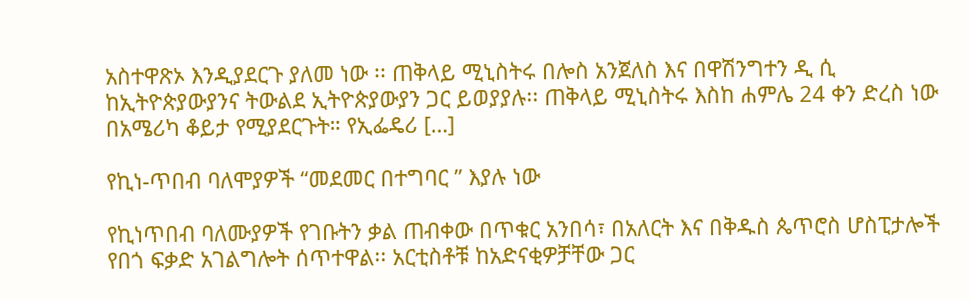አስተዋጽኦ እንዲያደርጉ ያለመ ነው ፡፡ ጠቅላይ ሚኒስትሩ በሎስ አንጀለስ እና በዋሽንግተን ዲ ሲ ከኢትዮጵያውያንና ትውልደ ኢትዮጵያውያን ጋር ይወያያሉ፡፡ ጠቅላይ ሚኒስትሩ እስከ ሐምሌ 24 ቀን ድረስ ነው በአሜሪካ ቆይታ የሚያደርጉት። የኢፌዴሪ […]

የኪነ-ጥበብ ባለሞያዎች “መደመር በተግባር ” እያሉ ነው

የኪነጥበብ ባለሙያዎች የገቡትን ቃል ጠብቀው በጥቁር አንበሳ፣ በአለርት እና በቅዱስ ጴጥሮስ ሆስፒታሎች የበጎ ፍቃድ አገልግሎት ሰጥተዋል፡፡ አርቲስቶቹ ከአድናቂዎቻቸው ጋር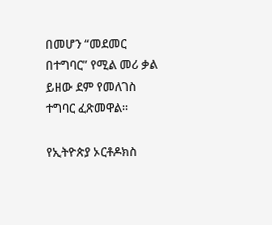በመሆን “መደመር በተግባር” የሚል መሪ ቃል ይዘው ደም የመለገስ ተግባር ፈጽመዋል፡፡

የኢትዮጵያ ኦርቶዶክስ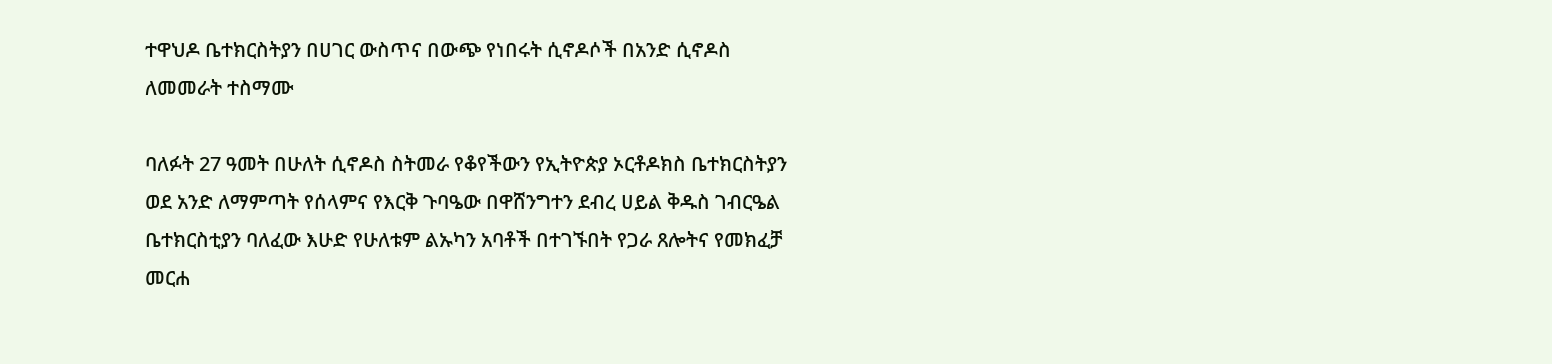ተዋህዶ ቤተክርስትያን በሀገር ውስጥና በውጭ የነበሩት ሲኖዶሶች በአንድ ሲኖዶስ ለመመራት ተስማሙ

ባለፉት 27 ዓመት በሁለት ሲኖዶስ ስትመራ የቆየችውን የኢትዮጵያ ኦርቶዶክስ ቤተክርስትያን ወደ አንድ ለማምጣት የሰላምና የእርቅ ጉባዔው በዋሸንግተን ደብረ ሀይል ቅዱስ ገብርዔል ቤተክርስቲያን ባለፈው እሁድ የሁለቱም ልኡካን አባቶች በተገኙበት የጋራ ጸሎትና የመክፈቻ መርሐ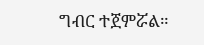ግብር ተጀምሯል።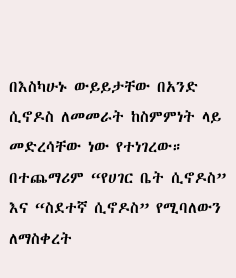በእስካሁኑ ውይይታቸው በአንድ ሲኖዶስ ለመመራት ከስምምነት ላይ መድረሳቸው ነው የተነገረው። በተጨማሪም “የሀገር ቤት ሲኖዶስ” እና “ስደተኛ ሲኖዶስ” የሚባለውን ለማስቀረት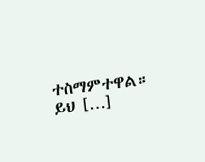ተስማምተዋል። ይህ […]